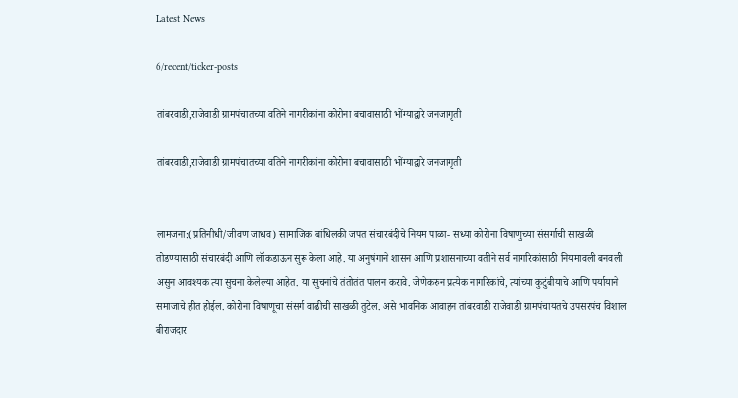Latest News

6/recent/ticker-posts

तांबरवाडी,राजेवाडी ग्रामपंचातच्या वतिने नागरीकांना कोरोना बचावासाठी भोंग्याद्वारे जनजागृती

तांबरवाडी,राजेवाडी ग्रामपंचातच्या वतिने नागरीकांना कोरोना बचावासाठी भोंग्याद्वारे जनजागृती


लामजना:(प्रतिनीधी/जीवण जाधव) सामाजिक बांधिलकी जपत संचारबंदीचे नियम पाळा- सध्या कोरोना विषाणुच्या संसर्गाची साखळी तोडण्यासाठी संचारबंदी आणि लॉकडाऊन सुरू केला आहे. या अनुषंगाने शासन आणि प्रशासनाच्या वतीने सर्व नागरिकांसाठी नियमावली बनवली असुन आवश्यक त्या सुचना केलेल्या आहेत. या सुचनांचे तंतोतंत पालन करावे. जेणेकरुन प्रत्येक नागरिकांचे, त्यांच्या कुटुंबीयाचे आणि पर्यायाने समाजाचे हीत होईल. कोरोना विषाणूचा संसर्ग वाढीची साखळी तुटेल. असे भावनिक आवाहन तांबरवाडी राजेवाडी ग्रामपंचायतचे उपसरपंच विशाल बीराजदार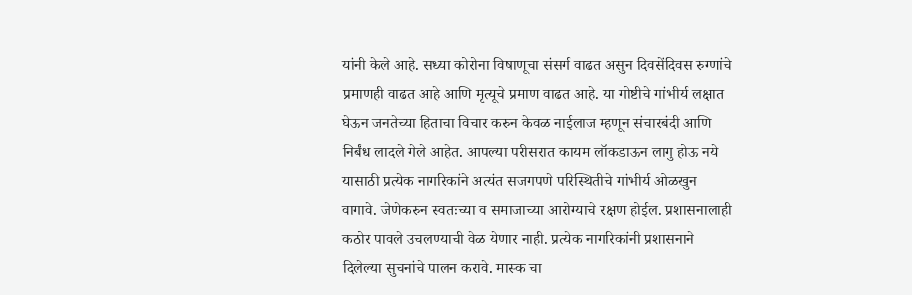यांनी केले आहे. सध्या कोरोना विषाणूचा संसर्ग वाढत असुन दिवसेंदिवस रुग्णांचे प्रमाणही वाढत आहे आणि मृत्यूचे प्रमाण वाढत आहे. या गोष्टीचे गांभीर्य लक्षात घेऊन जनतेच्या हिताचा विचार करुन केवळ नाईलाज म्हणून संचारबंदी आणि निर्बंध लादले गेले आहेत. आपल्या परीसरात कायम लॉकडाऊन लागु होऊ नये यासाठी प्रत्येक नागरिकांने अत्यंत सजगपणे परिस्थितीचे गांभीर्य ओळखुन वागावे. जेणेकरुन स्वतःच्या व समाजाच्या आरोग्याचे रक्षण होईल. प्रशासनालाही कठोर पावले उचलण्याची वेळ येणार नाही. प्रत्येक नागरिकांनी प्रशासनाने दिलेल्या सुचनांचे पालन करावे. मास्क चा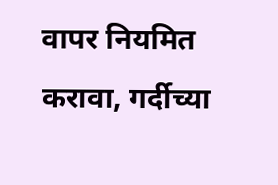वापर नियमित करावा, गर्दीच्या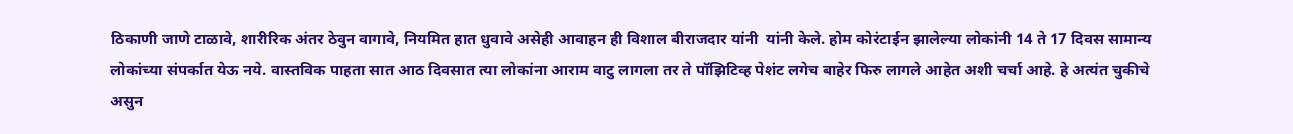ठिकाणी जाणे टाळावे, शारीरिक अंतर ठेवुन वागावे, नियमित हात धुवावे असेही आवाहन ही विशाल बीराजदार यांनी  यांनी केले. होम कोरंटाईन झालेल्या लोकांनी 14 ते 17 दिवस सामान्य लोकांच्या संपर्कात येऊ नये. वास्तविक पाहता सात आठ दिवसात त्या लोकांना आराम वाटु लागला तर ते पॉझिटिव्ह पेशंट लगेच बाहेर फिरु लागले आहेत अशी चर्चा आहे. हे अत्यंत चुकीचे असुन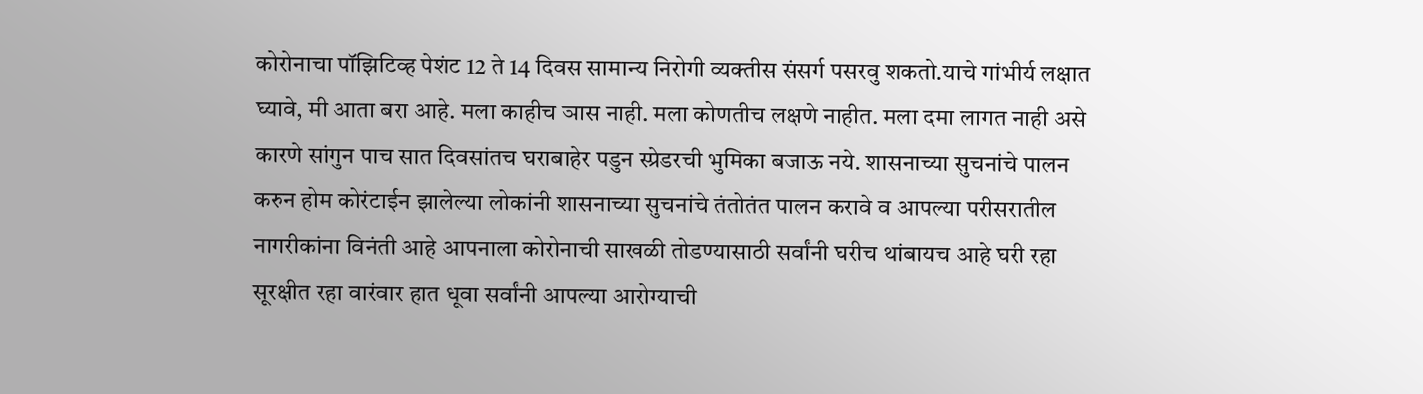कोरोनाचा पॉझिटिव्ह पेशंट 12 ते 14 दिवस सामान्य निरोगी व्यक्तीस संसर्ग पसरवु शकतो.याचे गांभीर्य लक्षात घ्यावे, मी आता बरा आहे. मला काहीच ञास नाही. मला कोणतीच लक्षणे नाहीत. मला दमा लागत नाही असे कारणे सांगुन पाच सात दिवसांतच घराबाहेर पडुन स्प्रेडरची भुमिका बजाऊ नये. शासनाच्या सुचनांचे पालन करुन होम कोरंटाईन झालेल्या लोकांनी शासनाच्या सुचनांचे तंतोतंत पालन करावे व आपल्या परीसरातील नागरीकांना विनंती आहे आपनाला कोरोनाची साखळी तोडण्यासाठी सर्वांनी घरीच थांबायच आहे घरी रहा सूरक्षीत रहा वारंवार हात धूवा सर्वांनी आपल्या आरोग्याची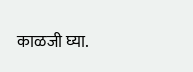काळजी घ्या.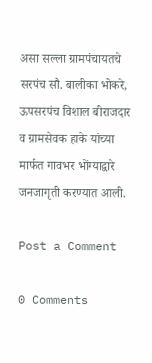असा सल्ला ग्रामपंचायतचे सरपंच सौ. बालीका भोकरे, ऊपसरपंच विशाल बीराजदार व ग्रामसेवक हाके यांच्या मार्फत गावभर भोंग्याद्वारे जनजागृती करण्यात आली.

Post a Comment

0 Comments